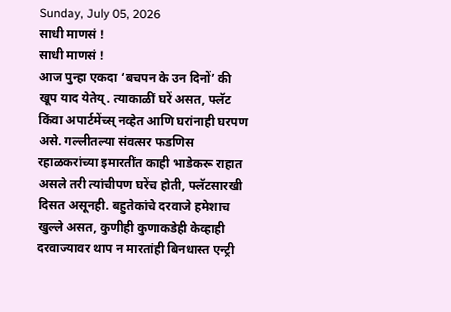Sunday, July 05, 2026
साधी माणसं !
साधी माणसं !
आज पुन्हा एकदा ‘बचपन के उन दिनों’ की खूप याद येतेय्. त्याकाळीं घरें असत, फ्लॅट किंवा अपार्टमेंच्स् नव्हेत आणि घरांनाही घरपण असे. गल्लीतल्या संवत्सर फडणिस रहाळकरांच्या इमारतींत काही भाडेकरू राहात असले तरी त्यांचीपण घरेंच होती, फ्लॅटसारखी दिसत असूनही. बहुतेकांचे दरवाजे हमेशाच खुल्ले असत, कुणीही कुणाकडेही केव्हाही दरवाज्यावर थाप न मारतांही बिनधास्त एन्ट्री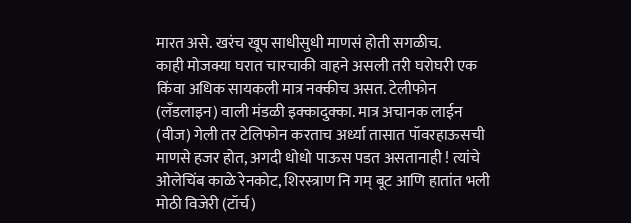मारत असे. खरंच खूप साधीसुधी माणसं होती सगळीच.
काही मोजक्या घरात चारचाकी वाहने असली तरी घरोघरी एक किंवा अधिक सायकली मात्र नक्कीच असत. टेलीफोन (लॅंडलाइन) वाली मंडळी इक्कादुक्का. मात्र अचानक लाईन (वीज) गेली तर टेलिफोन करताच अर्ध्या तासात पॉवरहाऊसची माणसे हजर होत, अगदी धोधो पाऊस पडत असतानाही ! त्यांचे ओलेचिंब काळे रेनकोट, शिरस्त्राण नि गम् बूट आणि हातांत भली मोठी विजेरी (टॉर्च)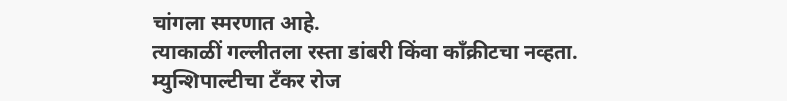चांगला स्मरणात आहे.
त्याकाळीं गल्लीतला रस्ता डांबरी किंवा कॉंक्रीटचा नव्हता. म्युन्शिपाल्टीचा टॅंकर रोज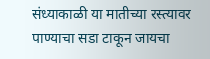संध्याकाळी या मातीच्या रस्त्यावर पाण्याचा सडा टाकून जायचा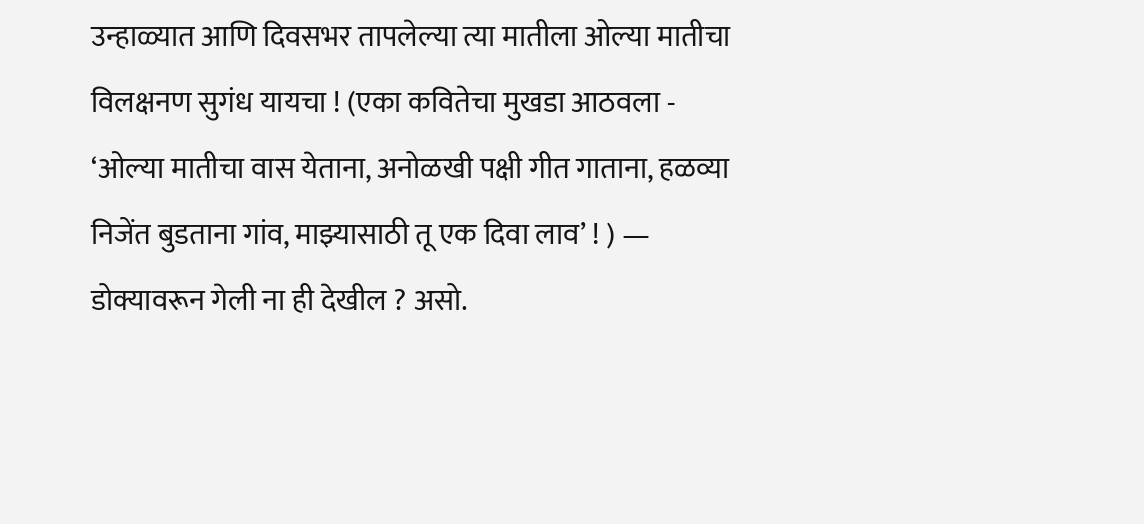उन्हाळ्यात आणि दिवसभर तापलेल्या त्या मातीला ओल्या मातीचा विलक्षनण सुगंध यायचा ! (एका कवितेचा मुखडा आठवला - ‘ओल्या मातीचा वास येताना, अनोळखी पक्षी गीत गाताना, हळव्या निजेंत बुडताना गांव, माझ्यासाठी तू एक दिवा लाव’ ! ) — डोक्यावरून गेली ना ही देखील ? असो.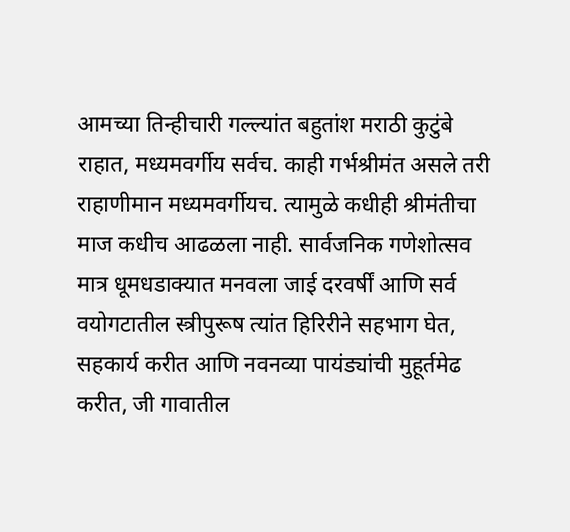आमच्या तिन्हीचारी गल्ल्यांत बहुतांश मराठी कुटुंबे राहात, मध्यमवर्गीय सर्वच. काही गर्भश्रीमंत असले तरी राहाणीमान मध्यमवर्गीयच. त्यामुळे कधीही श्रीमंतीचा माज कधीच आढळला नाही. सार्वजनिक गणेशोत्सव मात्र धूमधडाक्यात मनवला जाई दरवर्षीं आणि सर्व वयोगटातील स्त्रीपुरूष त्यांत हिरिरीने सहभाग घेत, सहकार्य करीत आणि नवनव्या पायंड्यांची मुहूर्तमेढ करीत, जी गावातील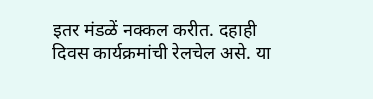इतर मंडळें नक्कल करीत. दहाही दिवस कार्यक्रमांची रेलचेल असे. या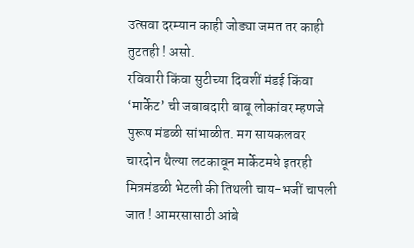उत्सवा दरम्यान काही जोड्या जमत तर काही तुटतही ! असो.
रविवारी किंवा सुटीच्या दिवशीं मंडई किंवा ‘मार्केट’ ची जबाबदारी बाबू लोकांवर म्हणजे पुरूष मंडळी सांभाळीत. मग सायकलवर चारदोन थैल्या लटकावून मार्केटमधे इतरही मित्रमंडळी भेटली की तिथली चाय-भजीं चापली जात ! आमरसासाठी आंबे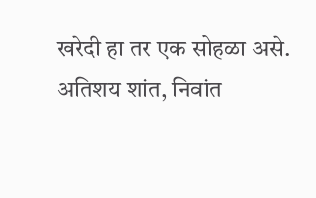खरेदी हा तर एक सोहळा असे.
अतिशय शांत, निवांत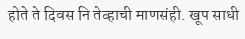होते ते दिवस नि तेव्हाची माणसंही. खूप साधी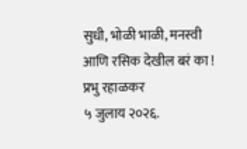सुधी, भोळी भाळी, मनस्वी आणि रसिक देखील बरं का !
प्रभु रहाळकर
५ जुलाय २०२६.